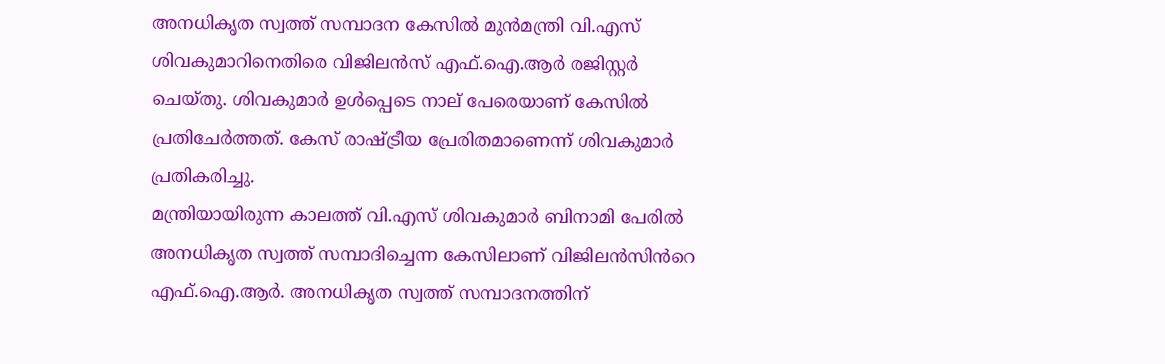അനധികൃത സ്വത്ത് സമ്പാദന കേസിൽ മുൻമന്ത്രി വി.എസ് ശിവകുമാറിനെതിരെ വിജിലൻസ് എഫ്.ഐ.ആർ രജിസ്റ്റർ ചെയ്തു. ശിവകുമാര്‍ ഉൾപ്പെടെ നാല് പേരെയാണ് കേസിൽ പ്രതിചേർത്തത്. കേസ് രാഷ്ട്രീയ പ്രേരിതമാണെന്ന് ശിവകുമാർ പ്രതികരിച്ചു.
മന്ത്രിയായിരുന്ന കാലത്ത് വി.എസ് ശിവകുമാർ ബിനാമി പേരിൽ അനധികൃത സ്വത്ത് സമ്പാദിച്ചെന്ന കേസിലാണ് വിജിലൻസിൻറെ എഫ്.ഐ.ആർ. അനധികൃത സ്വത്ത് സമ്പാദനത്തിന്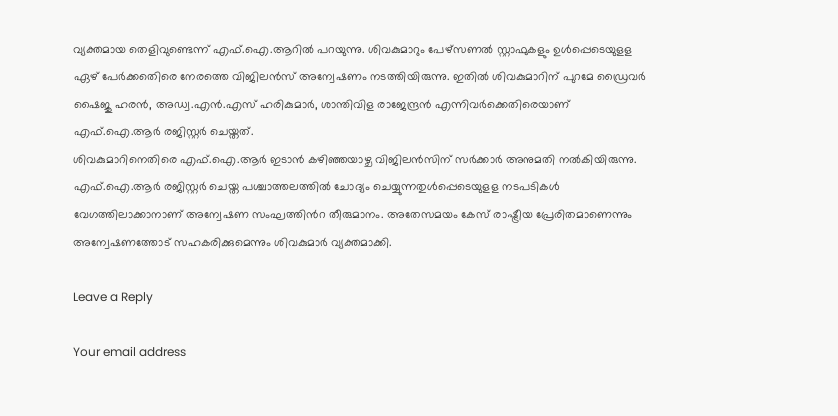വ്യക്തമായ തെളിവുണ്ടെന്ന് എഫ്.ഐ.ആറിൽ പറയുന്നു. ശിവകുമാറും പേഴ്സണൽ സ്റ്റാഫുകളും ഉൾപ്പെടെയുളള ഏഴ് പേർക്കതെിരെ നേരത്തെ വിജിലൻസ് അന്വേഷണം നടത്തിയിരുന്നു. ഇതിൽ ശിവകുമാറിന് പുറമേ ഡ്രൈവർ ഷൈജു ഹരൻ, അഡ്വ.എൻ.എസ് ഹരികുമാർ, ശാന്തിവിള രാജേന്ദ്രൻ എന്നിവർക്കെതിരെയാണ് എഫ്.ഐ.ആർ രജിസ്റ്റർ ചെയ്തത്.
ശിവകുമാറിനെതിരെ എഫ്.ഐ.ആർ ഇടാൻ കഴിഞ്ഞയാഴ്ച വിജിലൻസിന് സർക്കാർ അനുമതി നൽകിയിരുന്നു. എഫ്.ഐ.ആർ രജിസ്റ്റർ ചെയ്ത പശ്ചാത്തലത്തിൽ ചോദ്യം ചെയ്യുന്നതുൾപ്പെടെയുളള നടപടികൾ വേഗത്തിലാക്കാനാണ് അന്വേഷണ സംഘത്തിൻറ തീരുമാനം. അതേസമയം കേസ് രാഷ്ട്രീയ പ്രേരിതമാണെന്നും അന്വേഷണത്തോട് സഹകരിക്കുമെന്നും ശിവകുമാർ വ്യക്തമാക്കി.

Leave a Reply

Your email address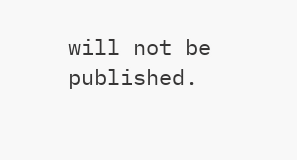will not be published.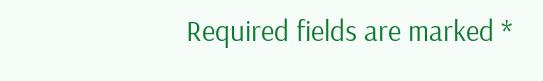Required fields are marked *